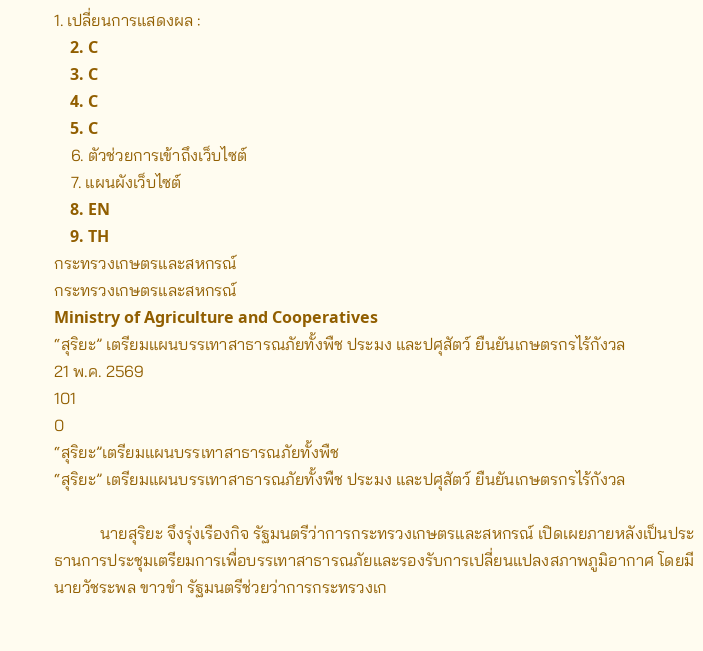1. เปลี่ยนการแสดงผล :
    2. C
    3. C
    4. C
    5. C
    6. ตัวช่วยการเข้าถึงเว็บไซต์
    7. แผนผังเว็บไซต์
    8. EN
    9. TH
กระทรวงเกษตรและสหกรณ์
กระทรวงเกษตรและสหกรณ์
Ministry of Agriculture and Cooperatives
“สุริยะ” เตรียมแผนบรรเทาสาธารณภัยทั้งพืช ประมง และปศุสัตว์ ยืนยันเกษตรกรไร้กังวล
21 พ.ค. 2569
101
0
“สุริยะ”เตรียมแผนบรรเทาสาธารณภัยทั้งพืช
“สุริยะ” เตรียมแผนบรรเทาสาธารณภัยทั้งพืช ประมง และปศุสัตว์ ยืนยันเกษตรกรไร้กังวล

           นายสุริยะ จึงรุ่งเรืองกิจ รัฐมนตรีว่าการกระทรวงเกษตรและสหกรณ์ เปิดเผยภายหลังเป็นประธานการประชุมเตรียมการเพื่อบรรเทาสาธารณภัยและรองรับการเปลี่ยนแปลงสภาพภูมิอากาศ โดยมีนายวัชระพล ขาวขำ รัฐมนตรีช่วยว่าการกระทรวงเก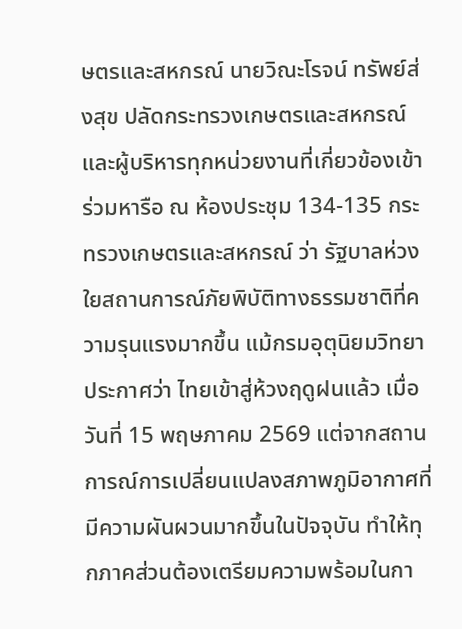ษตรและสหกรณ์ นายวิณะโรจน์ ทรัพย์ส่งสุข ปลัดกระทรวงเกษตรและสหกรณ์ และผู้บริหารทุกหน่วยงานที่เกี่ยวข้องเข้าร่วมหารือ ณ ห้องประชุม 134-135 กระทรวงเกษตรและสหกรณ์ ว่า รัฐบาลห่วงใยสถานการณ์ภัยพิบัติทางธรรมชาติที่ความรุนแรงมากขึ้น แม้กรมอุตุนิยมวิทยาประกาศว่า ไทยเข้าสู่ห้วงฤดูฝนแล้ว เมื่อวันที่ 15 พฤษภาคม 2569 แต่จากสถานการณ์การเปลี่ยนแปลงสภาพภูมิอากาศที่มีความผันผวนมากขึ้นในปัจจุบัน ทำให้ทุกภาคส่วนต้องเตรียมความพร้อมในกา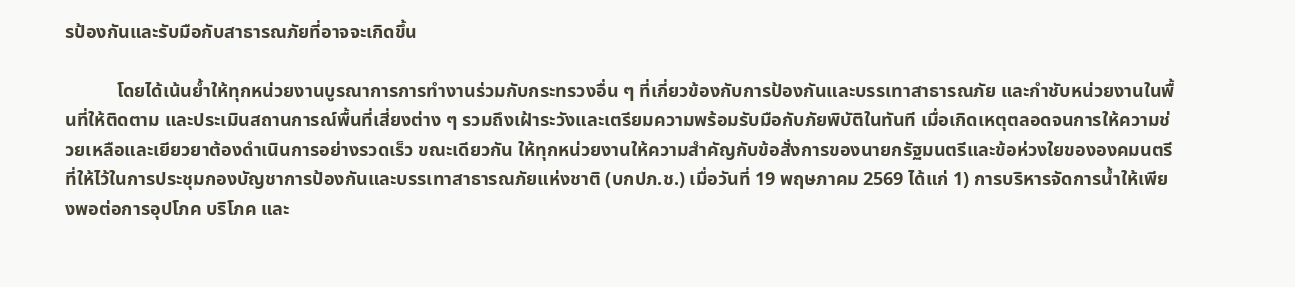รป้องกันและรับมือกับสาธารณภัยที่อาจจะเกิดขึ้น

           โดยได้เน้นย้ำให้ทุกหน่วยงานบูรณาการการทำงานร่วมกับกระทรวงอื่น ๆ ที่เกี่ยวข้องกับการป้องกันและบรรเทาสาธารณภัย และกำชับหน่วยงานในพื้นที่ให้ติดตาม และประเมินสถานการณ์พื้นที่เสี่ยงต่าง ๆ รวมถึงเฝ้าระวังและเตรียมความพร้อมรับมือกับภัยพิบัติในทันที เมื่อเกิดเหตุตลอดจนการให้ความช่วยเหลือและเยียวยาต้องดำเนินการอย่างรวดเร็ว ขณะเดียวกัน ให้ทุกหน่วยงานให้ความสำคัญกับข้อสั่งการของนายกรัฐมนตรีและข้อห่วงใยขององคมนตรีที่ให้ไว้ในการประชุมกองบัญชาการป้องกันและบรรเทาสาธารณภัยแห่งชาติ (บกปภ.ช.) เมื่อวันที่ 19 พฤษภาคม 2569 ได้แก่ 1) การบริหารจัดการน้ำให้เพียงพอต่อการอุปโภค บริโภค และ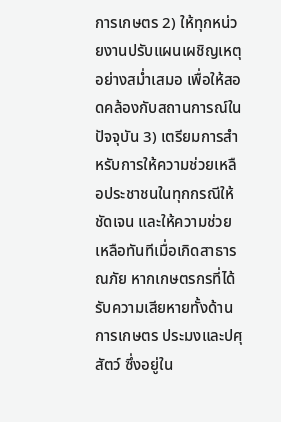การเกษตร 2) ให้ทุกหน่วยงานปรับแผนเผชิญเหตุอย่างสม่ำเสมอ เพื่อให้สอดคล้องกับสถานการณ์ในปัจจุบัน 3) เตรียมการสำหรับการให้ความช่วยเหลือประชาชนในทุกกรณีให้ชัดเจน และให้ความช่วยเหลือทันทีเมื่อเกิดสาธารณภัย หากเกษตรกรที่ได้รับความเสียหายทั้งด้านการเกษตร ประมงและปศุสัตว์ ซึ่งอยู่ใน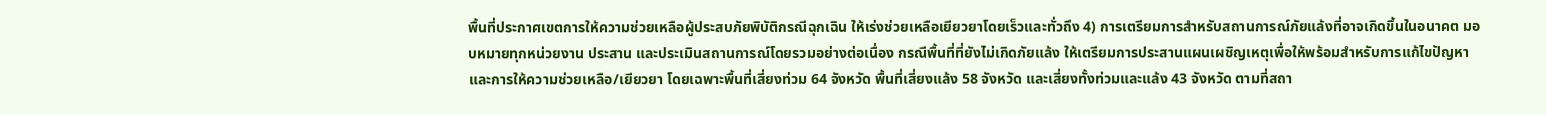พื้นที่ประกาศเขตการให้ความช่วยเหลือผู้ประสบภัยพิบัติกรณีฉุกเฉิน ให้เร่งช่วยเหลือเยียวยาโดยเร็วและทั่วถึง 4) การเตรียมการสำหรับสถานการณ์ภัยแล้งที่อาจเกิดขึ้นในอนาคต มอบหมายทุกหน่วยงาน ประสาน และประเมินสถานการณ์โดยรวมอย่างต่อเนื่อง กรณีพื้นที่ที่ยังไม่เกิดภัยแล้ง ให้เตรียมการประสานแผนเผชิญเหตุเพื่อให้พร้อมสำหรับการแก้ไขปัญหา และการให้ความช่วยเหลือ/เยียวยา โดยเฉพาะพื้นที่เสี่ยงท่วม 64 จังหวัด พื้นที่เสี่ยงแล้ง 58 จังหวัด และเสี่ยงทั้งท่วมและแล้ง 43 จังหวัด ตามที่สถา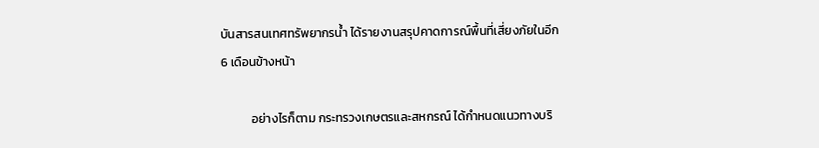บันสารสนเทศทรัพยากรน้ำ ได้รายงานสรุปคาดการณ์พื้นที่เสี่ยงภัยในอีก 6 เดือนข้างหน้า

           อย่างไรก็ตาม กระทรวงเกษตรและสหกรณ์ ได้กำหนดแนวทางบริ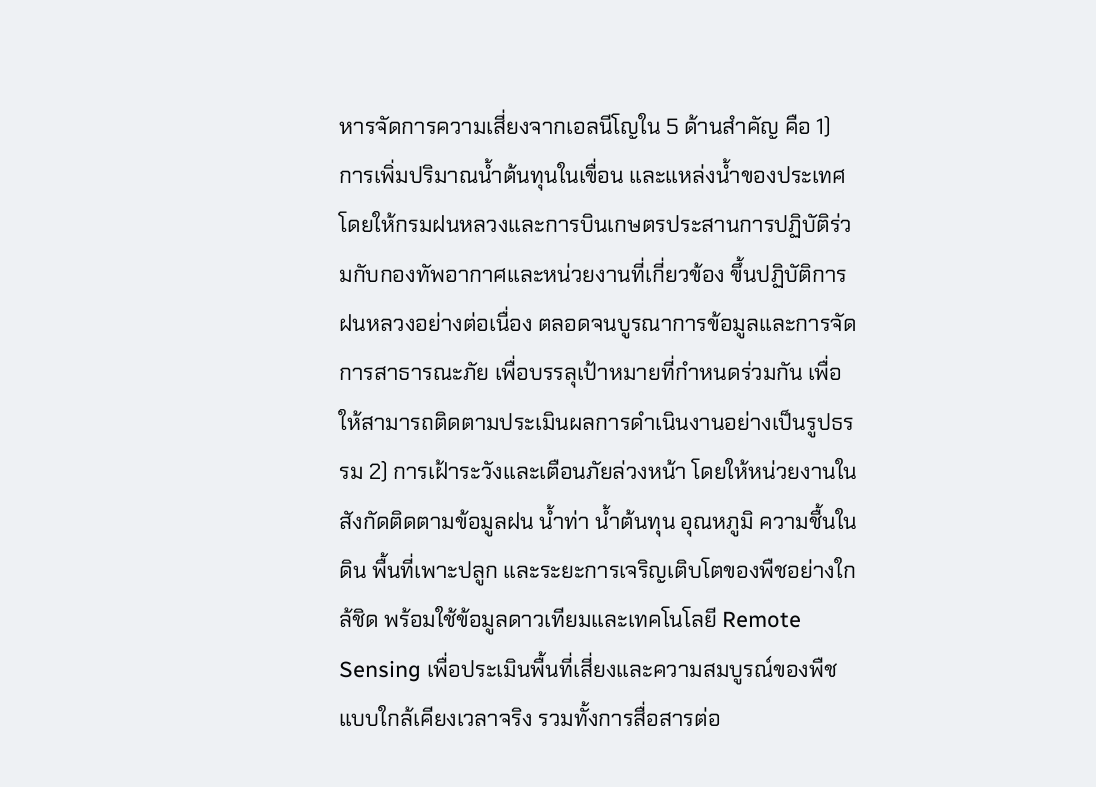หารจัดการความเสี่ยงจากเอลนีโญใน 5 ด้านสำคัญ คือ 1) การเพิ่มปริมาณน้ำต้นทุนในเขื่อน และแหล่งน้ำของประเทศ โดยให้กรมฝนหลวงและการบินเกษตรประสานการปฏิบัติร่วมกับกองทัพอากาศและหน่วยงานที่เกี่ยวข้อง ขึ้นปฏิบัติการฝนหลวงอย่างต่อเนื่อง ตลอดจนบูรณาการข้อมูลและการจัดการสาธารณะภัย เพื่อบรรลุเป้าหมายที่กำหนดร่วมกัน เพื่อให้สามารถติดตามประเมินผลการดำเนินงานอย่างเป็นรูปธรรม 2) การเฝ้าระวังและเตือนภัยล่วงหน้า โดยให้หน่วยงานในสังกัดติดตามข้อมูลฝน น้ำท่า น้ำต้นทุน อุณหภูมิ ความชื้นในดิน พื้นที่เพาะปลูก และระยะการเจริญเติบโตของพืชอย่างใกล้ชิด พร้อมใช้ข้อมูลดาวเทียมและเทคโนโลยี Remote Sensing เพื่อประเมินพื้นที่เสี่ยงและความสมบูรณ์ของพืชแบบใกล้เคียงเวลาจริง รวมทั้งการสื่อสารต่อ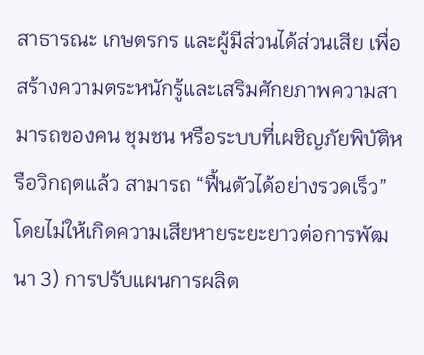สาธารณะ เกษตรกร และผู้มีส่วนได้ส่วนเสีย เพื่อสร้างความตระหนักรู้และเสริมศักยภาพความสามารถของคน ชุมชน หรือระบบที่เผชิญภัยพิบัติหรือวิกฤตแล้ว สามารถ “ฟื้นตัวได้อย่างรวดเร็ว” โดยไม่ให้เกิดความเสียหายระยะยาวต่อการพัฒนา 3) การปรับแผนการผลิต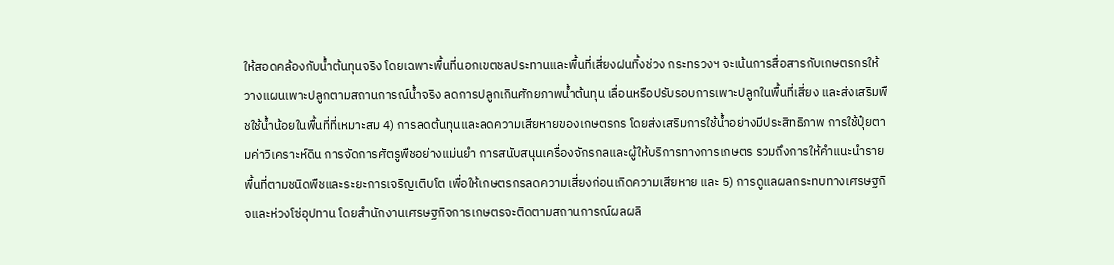ให้สอดคล้องกับน้ำต้นทุนจริง โดยเฉพาะพื้นที่นอกเขตชลประทานและพื้นที่เสี่ยงฝนทิ้งช่วง กระทรวงฯ จะเน้นการสื่อสารกับเกษตรกรให้วางแผนเพาะปลูกตามสถานการณ์น้ำจริง ลดการปลูกเกินศักยภาพน้ำต้นทุน เลื่อนหรือปรับรอบการเพาะปลูกในพื้นที่เสี่ยง และส่งเสริมพืชใช้น้ำน้อยในพื้นที่ที่เหมาะสม 4) การลดต้นทุนและลดความเสียหายของเกษตรกร โดยส่งเสริมการใช้น้ำอย่างมีประสิทธิภาพ การใช้ปุ๋ยตามค่าวิเคราะห์ดิน การจัดการศัตรูพืชอย่างแม่นยำ การสนับสนุนเครื่องจักรกลและผู้ให้บริการทางการเกษตร รวมถึงการให้คำแนะนำรายพื้นที่ตามชนิดพืชและระยะการเจริญเติบโต เพื่อให้เกษตรกรลดความเสี่ยงก่อนเกิดความเสียหาย และ 5) การดูแลผลกระทบทางเศรษฐกิจและห่วงโซ่อุปทาน โดยสำนักงานเศรษฐกิจการเกษตรจะติดตามสถานการณ์ผลผลิ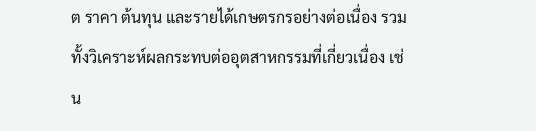ต ราคา ต้นทุน และรายได้เกษตรกรอย่างต่อเนื่อง รวมทั้งวิเคราะห์ผลกระทบต่ออุตสาหกรรมที่เกี่ยวเนื่อง เช่น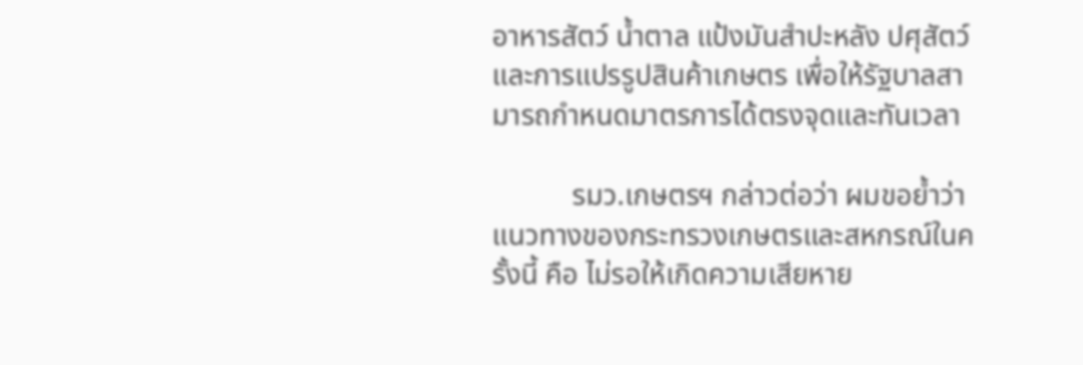อาหารสัตว์ น้ำตาล แป้งมันสำปะหลัง ปศุสัตว์ และการแปรรูปสินค้าเกษตร เพื่อให้รัฐบาลสามารถกำหนดมาตรการได้ตรงจุดและทันเวลา

           รมว.เกษตรฯ กล่าวต่อว่า ผมขอย้ำว่าแนวทางของกระทรวงเกษตรและสหกรณ์ในครั้งนี้ คือ ไม่รอให้เกิดความเสียหาย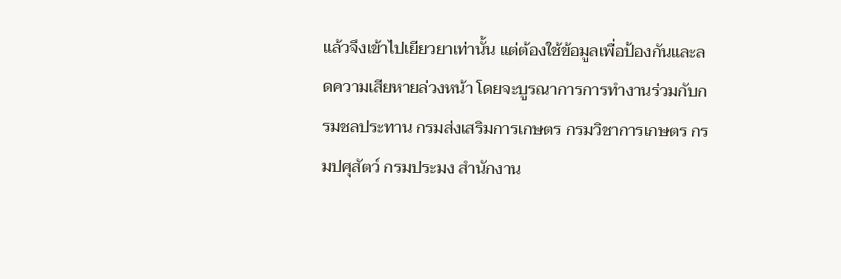แล้วจึงเข้าไปเยียวยาเท่านั้น แต่ต้องใช้ข้อมูลเพื่อป้องกันและลดความเสียหายล่วงหน้า โดยจะบูรณาการการทำงานร่วมกับกรมชลประทาน กรมส่งเสริมการเกษตร กรมวิชาการเกษตร กรมปศุสัตว์ กรมประมง สำนักงาน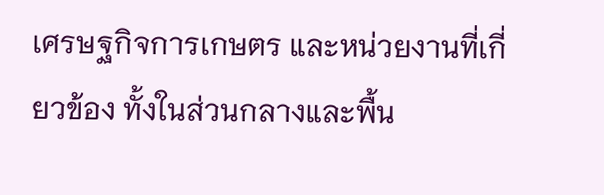เศรษฐกิจการเกษตร และหน่วยงานที่เกี่ยวข้อง ทั้งในส่วนกลางและพื้น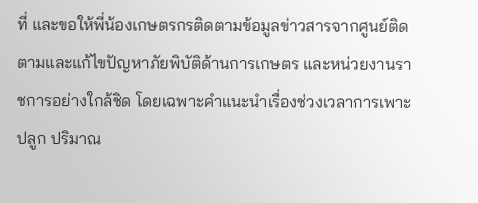ที่ และขอให้พี่น้องเกษตรกรติดตามข้อมูลข่าวสารจากศูนย์ติดตามและแก้ไขปัญหาภัยพิบัติด้านการเกษตร และหน่วยงานราชการอย่างใกล้ชิด โดยเฉพาะคำแนะนำเรื่องช่วงเวลาการเพาะปลูก ปริมาณ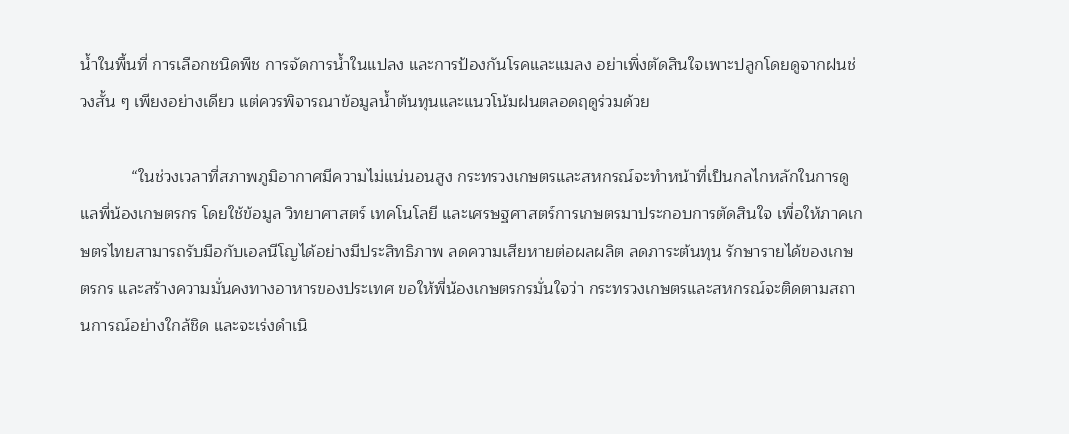น้ำในพื้นที่ การเลือกชนิดพืช การจัดการน้ำในแปลง และการป้องกันโรคและแมลง อย่าเพิ่งตัดสินใจเพาะปลูกโดยดูจากฝนช่วงสั้น ๆ เพียงอย่างเดียว แต่ควรพิจารณาข้อมูลน้ำต้นทุนและแนวโน้มฝนตลอดฤดูร่วมด้วย

           “ในช่วงเวลาที่สภาพภูมิอากาศมีความไม่แน่นอนสูง กระทรวงเกษตรและสหกรณ์จะทำหน้าที่เป็นกลไกหลักในการดูแลพี่น้องเกษตรกร โดยใช้ข้อมูล วิทยาศาสตร์ เทคโนโลยี และเศรษฐศาสตร์การเกษตรมาประกอบการตัดสินใจ เพื่อให้ภาคเกษตรไทยสามารถรับมือกับเอลนีโญได้อย่างมีประสิทธิภาพ ลดความเสียหายต่อผลผลิต ลดภาระต้นทุน รักษารายได้ของเกษตรกร และสร้างความมั่นคงทางอาหารของประเทศ ขอให้พี่น้องเกษตรกรมั่นใจว่า กระทรวงเกษตรและสหกรณ์จะติดตามสถานการณ์อย่างใกล้ชิด และจะเร่งดำเนิ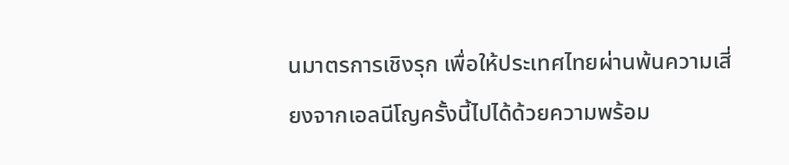นมาตรการเชิงรุก เพื่อให้ประเทศไทยผ่านพ้นความเสี่ยงจากเอลนีโญครั้งนี้ไปได้ด้วยความพร้อม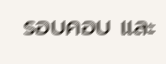รอบคอบ และ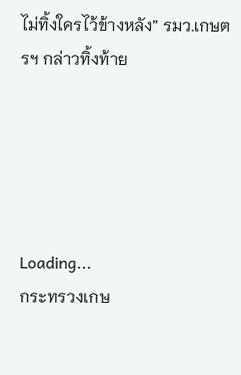ไม่ทิ้งใครไว้ข้างหลัง” รมว.เกษตรฯ กล่าวทิ้งท้าย





Loading...
กระทรวงเกษ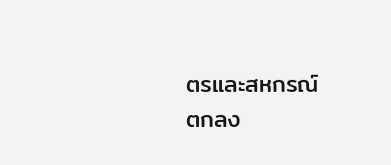ตรและสหกรณ์
ตกลง